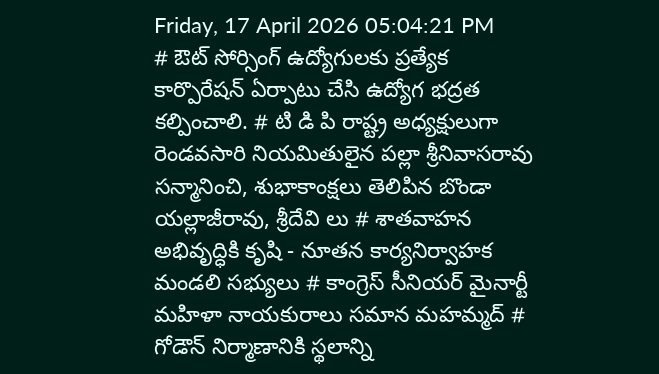Friday, 17 April 2026 05:04:21 PM
# ఔట్ సోర్సింగ్ ఉద్యోగులకు ప్రత్యేక కార్పొరేషన్ ఏర్పాటు చేసి ఉద్యోగ భద్రత కల్పించాలి. # టి డి పి రాష్ట్ర అధ్యక్షులుగా రెండవసారి నియమితులైన పల్లా శ్రీనివాసరావు సన్మానించి, శుభాకాంక్షలు తెలిపిన బొండా యల్లాజీరావు, శ్రీదేవి లు # శాతవాహన అభివృద్ధికి కృషి - నూతన కార్యనిర్వాహక మండలి సభ్యులు # కాంగ్రెస్ సీనియర్ మైనార్టీ మహిళా నాయకురాలు సమాన మహమ్మద్ # గోడౌన్ నిర్మాణానికి స్థలాన్ని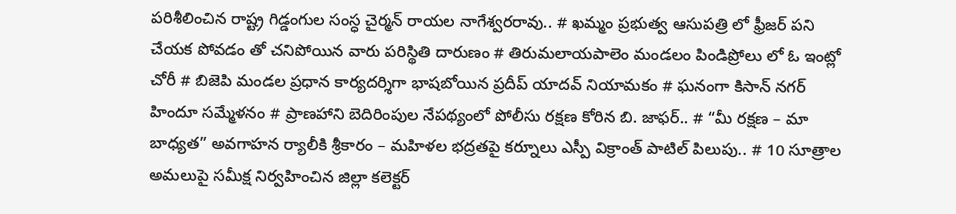పరిశీలించిన రాష్ట్ర గిడ్డంగుల సంస్ధ చైర్మన్ రాయల నాగేశ్వరరావు.. # ఖమ్మం ప్రభుత్వ ఆసుపత్రి లో ఫ్రీజర్ పని చేయక పోవడం తో చనిపోయిన వారు పరిస్థితి దారుణం # తిరుమలాయపాలెం మండలం పిండిప్రోలు లో ఓ ఇంట్లో చోరీ # బిజెపి మండల ప్రధాన కార్యదర్శిగా భాషబోయిన ప్రదీప్ యాదవ్ నియామకం # ఘనంగా కిసాన్ నగర్ హిందూ సమ్మేళనం # ప్రాణహాని బెదిరింపుల నేపథ్యంలో పోలీసు రక్షణ కోరిన బి. జాఫర్.. # “మీ రక్షణ – మా బాధ్యత” అవగాహన ర్యాలీకి శ్రీకారం – మహిళల భద్రతపై కర్నూలు ఎస్పీ విక్రాంత్ పాటిల్ పిలుపు.. # 10 సూత్రాల అమలుపై సమీక్ష నిర్వహించిన జిల్లా కలెక్టర్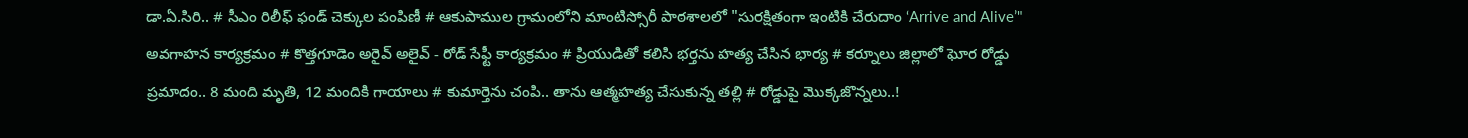డా.ఏ.సిరి.. # సీఎం రిలీఫ్ ఫండ్ చెక్కుల పంపిణీ # ఆకుపాముల గ్రామంలోని మాంటిస్సోరీ పాఠశాలలో "సురక్షితంగా ఇంటికి చేరుదాం ‘Arrive and Alive’" అవగాహన కార్యక్రమం # కొత్తగూడెం అరైవ్ అలైవ్ - రోడ్ సేఫ్టీ కార్యక్రమం # ప్రియుడితో కలిసి భర్తను హత్య చేసిన భార్య # కర్నూలు జిల్లాలో ఘోర రోడ్డు ప్రమాదం.. 8 మంది మృతి, 12 మందికి గాయాలు # కుమార్తెను చంపి.. తాను ఆత్మహత్య చేసుకున్న తల్లి # రోడ్డుపై మొక్కజొన్నలు..!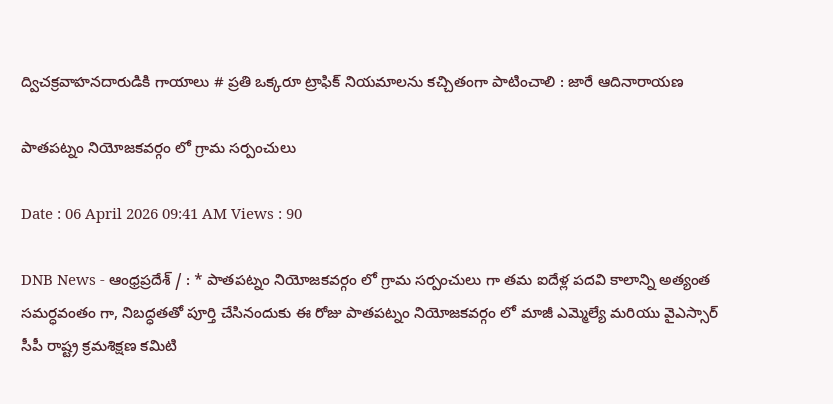ద్విచక్రవాహనదారుడికి గాయాలు # ప్రతి ఒక్కరూ ట్రాఫిక్ నియమాలను కచ్చితంగా పాటించాలి : జారే ఆదినారాయణ

పాతపట్నం నియోజకవర్గం లో గ్రామ సర్పంచులు

Date : 06 April 2026 09:41 AM Views : 90

DNB News - ఆంధ్రప్రదేశ్ / : * పాతపట్నం నియోజకవర్గం లో గ్రామ సర్పంచులు గా తమ ఐదేళ్ల పదవి కాలాన్ని అత్యంత సమర్ధవంతం గా, నిబద్ధతతో పూర్తి చేసినందుకు ఈ రోజు పాతపట్నం నియోజకవర్గం లో మాజీ ఎమ్మెల్యే మరియు వైఎస్సార్ సీపీ రాష్ట్ర క్రమశిక్షణ కమిటి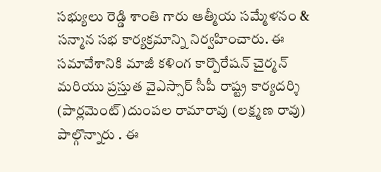సభ్యులు రెడ్డి శాంతి గారు ఆత్మీయ సమ్మేళనం & సన్మాన సభ కార్యక్రమాన్ని నిర్వహించారు. ఈ సమావేశానికి మాజీ కళింగ కార్పొరేషన్ చైర్మన్ మరియు ప్రస్తుత వైఎస్సార్ సీపీ రాష్ట్ర కార్యదర్శి (పార్లమెంట్)దుంపల రామారావు (లక్ష్మణ రావు) పాల్గొన్నారు . ఈ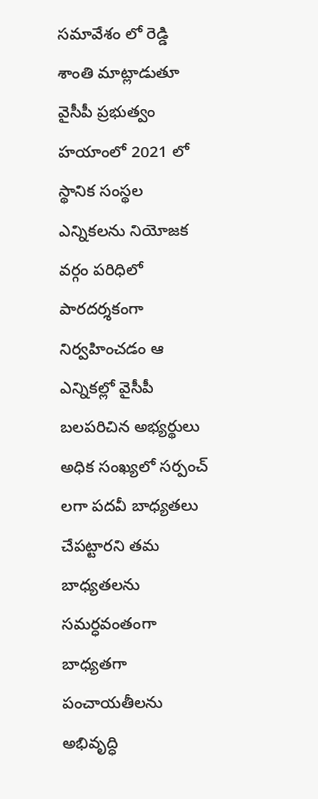సమావేశం లో రెడ్డి శాంతి మాట్లాడుతూ వైసీపీ ప్రభుత్వం హయాంలో 2021 లో స్థానిక సంస్థల ఎన్నికలను నియోజక వర్గం పరిధిలో పారదర్శకంగా నిర్వహించడం ఆ ఎన్నికల్లో వైసీపీ బలపరిచిన అభ్యర్థులు అధిక సంఖ్యలో సర్పంచ్ లగా పదవీ బాధ్యతలు చేపట్టారని తమ బాధ్యతలను సమర్ధవంతంగా బాధ్యతగా పంచాయతీలను అభివృద్ధి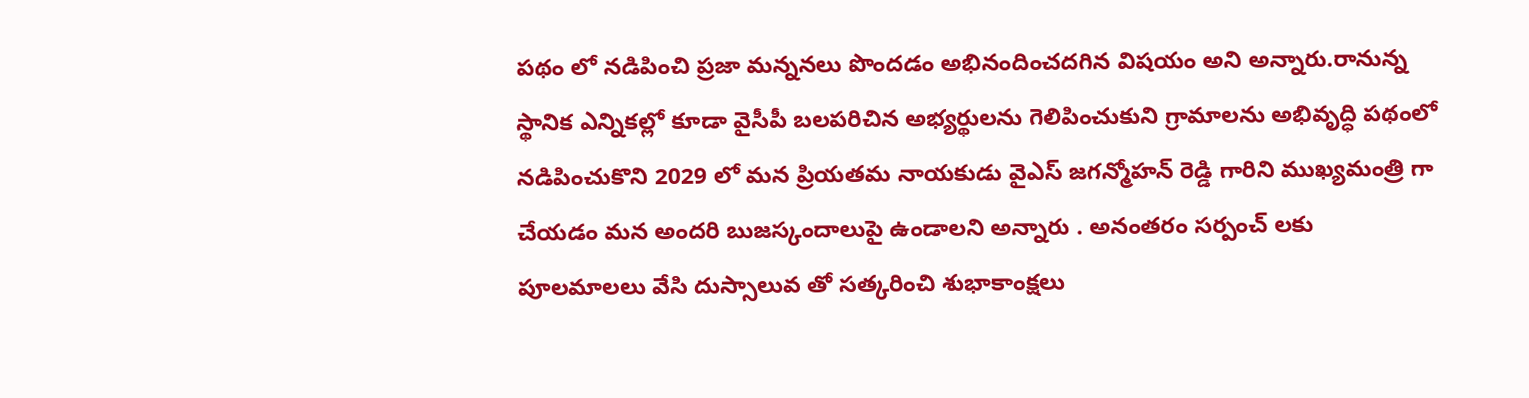పథం లో నడిపించి ప్రజా మన్ననలు పొందడం అభినందించదగిన విషయం అని అన్నారు.రానున్న స్థానిక ఎన్నికల్లో కూడా వైసీపీ బలపరిచిన అభ్యర్థులను గెలిపించుకుని గ్రామాలను అభివృద్ధి పథంలో నడిపించుకొని 2029 లో మన ప్రియతమ నాయకుడు వైఎస్ జగన్మోహన్ రెడ్డి గారిని ముఖ్యమంత్రి గా చేయడం మన అందరి బుజస్కందాలుపై ఉండాలని అన్నారు . అనంతరం సర్పంచ్ లకు పూలమాలలు వేసి దుస్సాలువ తో సత్కరించి శుభాకాంక్షలు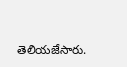తెలియజేసారు.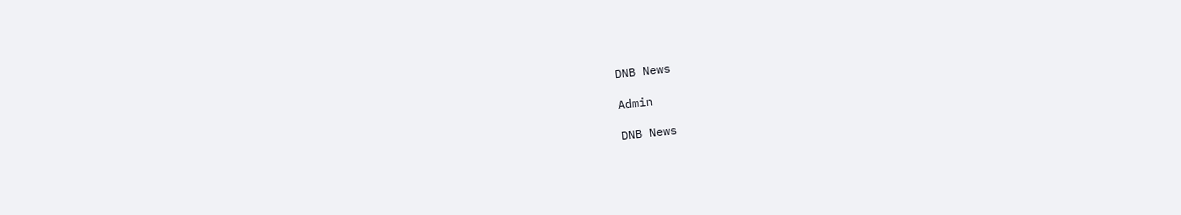DNB News

Admin

DNB News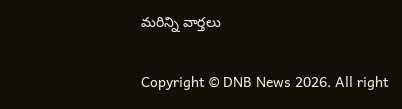మరిన్ని వార్తలు

Copyright © DNB News 2026. All right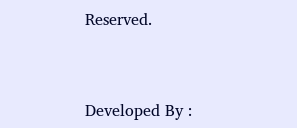Reserved.



Developed By :